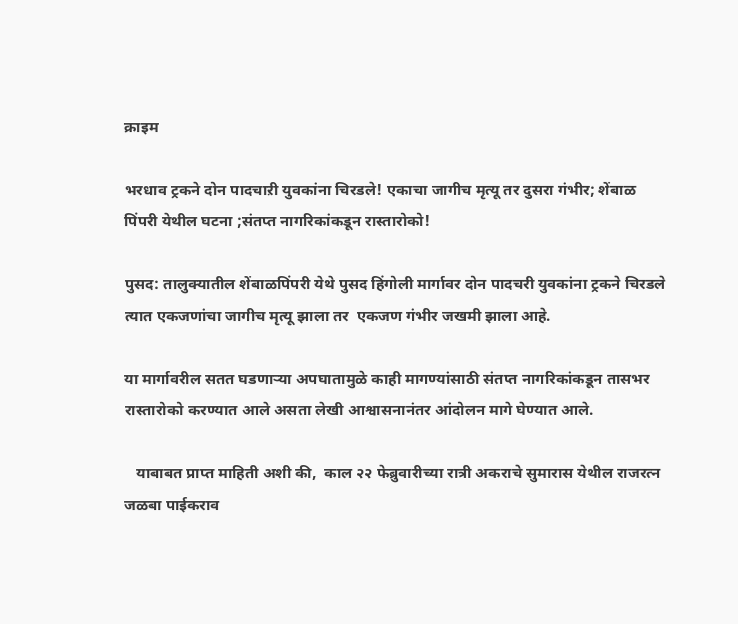क्राइम

भरधाव ट्रकने दोन पादचाऱी युवकांना चिरडले! एकाचा जागीच मृत्यू तर दुसरा गंभीर; शेंबाळ पिंपरी येथील घटना ;संतप्त नागरिकांकडून रास्तारोको!

पुसद: तालुक्यातील शेंबाळपिंपरी येथे पुसद हिंगोली मार्गावर दोन पादचरी युवकांना ट्रकने चिरडले त्यात एकजणांचा जागीच मृत्यू झाला तर  एकजण गंभीर जखमी झाला आहे.

या मार्गावरील सतत घडणाऱ्या अपघातामुळे काही मागण्यांसाठी संतप्त नागरिकांकडून तासभर रास्तारोको करण्यात आले असता लेखी आश्वासनानंतर आंदोलन मागे घेण्यात आले.

   याबाबत प्राप्त माहिती अशी की,  काल २२ फेब्रुवारीच्या रात्री अकराचे सुमारास येथील राजरत्न जळबा पाईकराव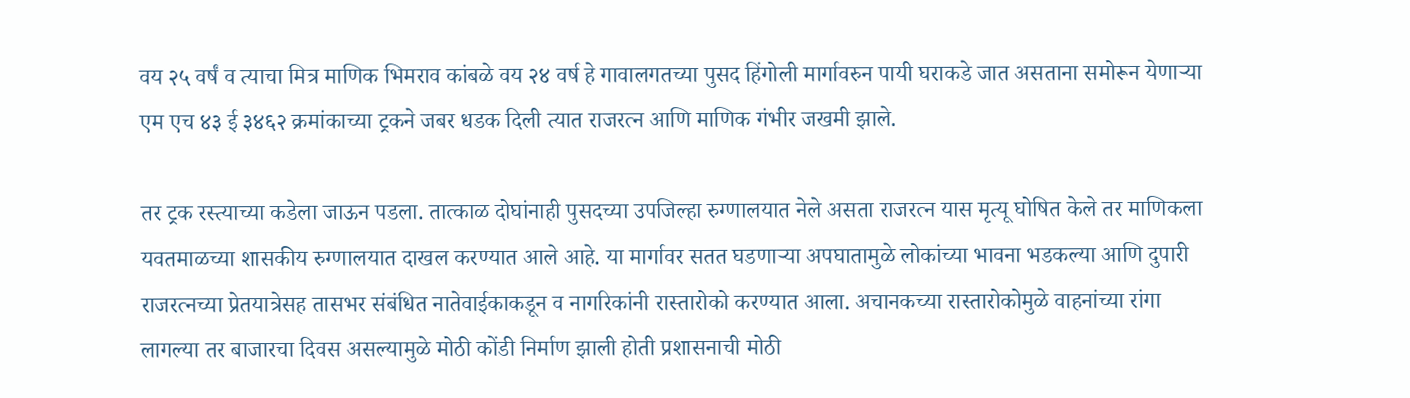वय २५ वर्षं व त्याचा मित्र माणिक भिमराव कांबळे वय २४ वर्ष हे गावालगतच्या पुसद हिंगोली मार्गावरुन पायी घराकडे जात असताना समोरून येणाऱ्या एम एच ४३ ई ३४६२ क्रमांकाच्या ट्रकने जबर धडक दिली त्यात राजरत्न आणि माणिक गंभीर जखमी झाले.

तर ट्रक रस्त्याच्या कडेला जाऊन पडला. तात्काळ दोघांनाही पुसदच्या उपजिल्हा रुग्णालयात नेले असता राजरत्न यास मृत्यू घोषित केले तर माणिकला यवतमाळच्या शासकीय रुग्णालयात दाखल करण्यात आले आहे. या मार्गावर सतत घडणाऱ्या अपघातामुळे लोकांच्या भावना भडकल्या आणि दुपारी राजरत्नच्या प्रेतयात्रेसह तासभर संबंधित नातेवाईकाकडून व नागरिकांनी रास्तारोको करण्यात आला. अचानकच्या रास्तारोकोमुळे वाहनांच्या रांगा लागल्या तर बाजारचा दिवस असल्यामुळे मोठी कोंडी निर्माण झाली होती प्रशासनाची मोठी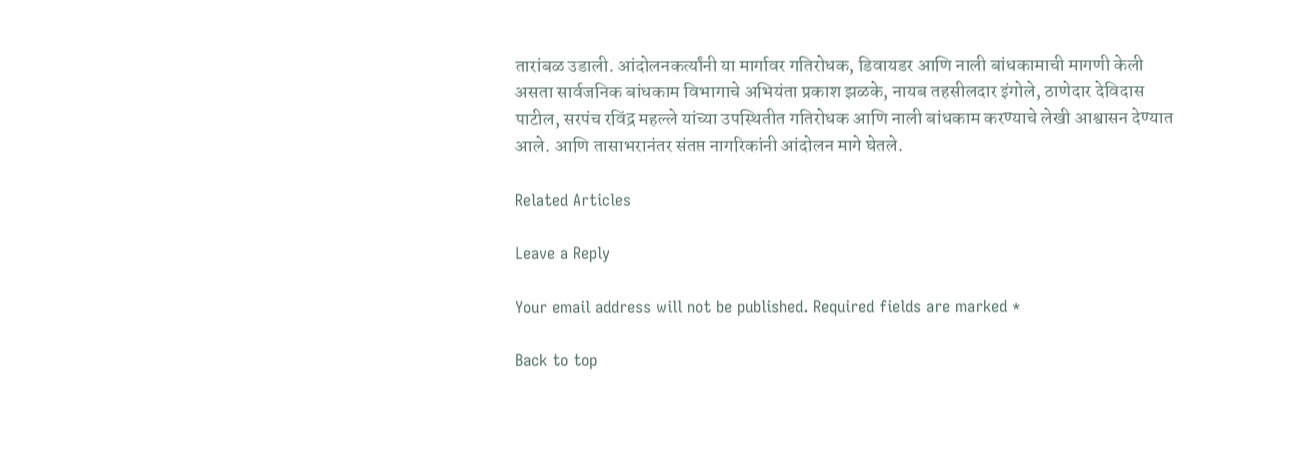तारांबळ उडाली. आंदोलनकर्त्यांनी या मार्गावर गतिरोधक, डिवायडर आणि नाली बांधकामाची मागणी केली असता सार्वजनिक बांधकाम विभागाचे अभियंता प्रकाश झळके, नायब तहसीलदार इंगोले, ठाणेदार देविदास पाटील, सरपंच रविंद्र महल्ले यांच्या उपस्थितीत गतिरोधक आणि नाली बांधकाम करण्याचे लेखी आश्वासन देण्यात आले. आणि तासाभरानंतर संतप्त नागरिकांनी आंदोलन मागे घेतले.

Related Articles

Leave a Reply

Your email address will not be published. Required fields are marked *

Back to top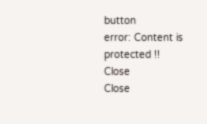button
error: Content is protected !!
Close
Close